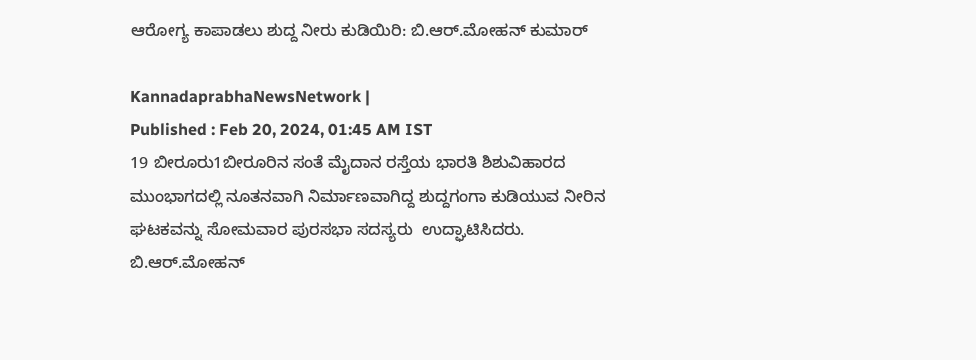ಆರೋಗ್ಯ ಕಾಪಾಡಲು ಶುದ್ದ ನೀರು ಕುಡಿಯಿರಿ: ಬಿ.ಆರ್.ಮೋಹನ್ ಕುಮಾರ್

KannadaprabhaNewsNetwork |
Published : Feb 20, 2024, 01:45 AM IST
19 ಬೀರೂರು1ಬೀರೂರಿನ ಸಂತೆ ಮೈದಾನ ರಸ್ತೆಯ ಭಾರತಿ ಶಿಶುವಿಹಾರದ ಮುಂಭಾಗದಲ್ಲಿ ನೂತನವಾಗಿ ನಿರ್ಮಾಣವಾಗಿದ್ದ ಶುದ್ದಗಂಗಾ ಕುಡಿಯುವ ನೀರಿನ ಘಟಕವನ್ನು ಸೋಮವಾರ ಪುರಸಭಾ ಸದಸ್ಯರು  ಉದ್ಘಾಟಿಸಿದರು. ಬಿ.ಆರ್.ಮೋಹನ್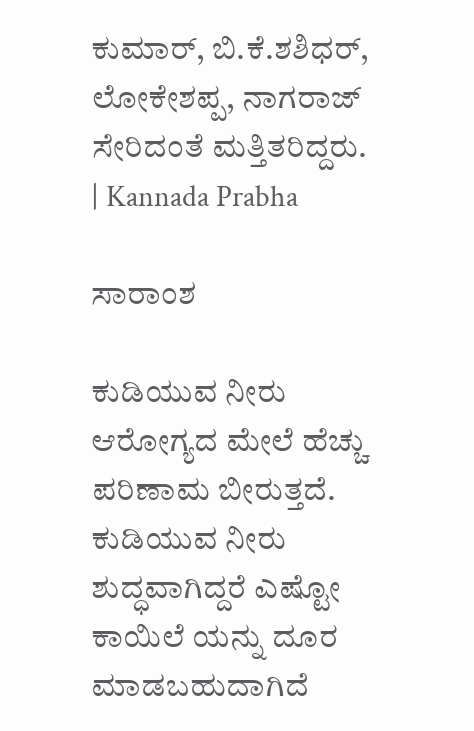ಕುಮಾರ್, ಬಿ.ಕೆ.ಶಶಿಧರ್, ಲೋಕೇಶಪ್ಪ, ನಾಗರಾಜ್ ಸೇರಿದಂತೆ ಮತ್ತಿತರಿದ್ದರು. | Kannada Prabha

ಸಾರಾಂಶ

ಕುಡಿಯುವ ನೀರು ಆರೋಗ್ಯದ ಮೇಲೆ ಹೆಚ್ಚು ಪರಿಣಾಮ ಬೀರುತ್ತದೆ. ಕುಡಿಯುವ ನೀರು ಶುದ್ಧವಾಗಿದ್ದರೆ ಎಷ್ಟೋ ಕಾಯಿಲೆ ಯನ್ನು ದೂರ ಮಾಡಬಹುದಾಗಿದೆ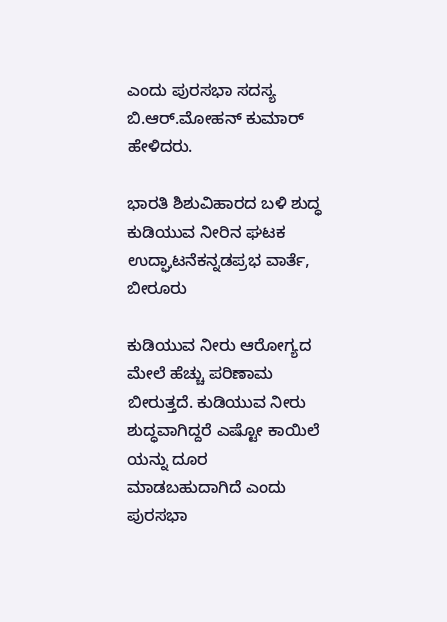ಎಂದು ಪುರಸಭಾ ಸದಸ್ಯ ಬಿ.ಆರ್.ಮೋಹನ್ ಕುಮಾರ್ ಹೇಳಿದರು.

ಭಾರತಿ ಶಿಶುವಿಹಾರದ ಬಳಿ ಶುದ್ಧ ಕುಡಿಯುವ ನೀರಿನ ಘಟಕ ಉದ್ಘಾಟನೆಕನ್ನಡಪ್ರಭ ವಾರ್ತೆ, ಬೀರೂರು

ಕುಡಿಯುವ ನೀರು ಆರೋಗ್ಯದ ಮೇಲೆ ಹೆಚ್ಚು ಪರಿಣಾಮ ಬೀರುತ್ತದೆ. ಕುಡಿಯುವ ನೀರು ಶುದ್ಧವಾಗಿದ್ದರೆ ಎಷ್ಟೋ ಕಾಯಿಲೆ ಯನ್ನು ದೂರ ಮಾಡಬಹುದಾಗಿದೆ ಎಂದು ಪುರಸಭಾ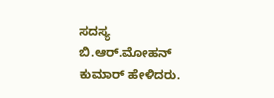ಸದಸ್ಯ ಬಿ.ಆರ್.ಮೋಹನ್ ಕುಮಾರ್ ಹೇಳಿದರು.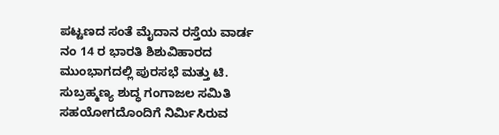ಪಟ್ಟಣದ ಸಂತೆ ಮೈದಾನ ರಸ್ತೆಯ ವಾರ್ಡ ನಂ 14 ರ ಭಾರತಿ ಶಿಶುವಿಹಾರದ ಮುಂಭಾಗದಲ್ಲಿ ಪುರಸಭೆ ಮತ್ತು ಟಿ. ಸುಬ್ರಹ್ಮಣ್ಯ ಶುದ್ಧ ಗಂಗಾಜಲ ಸಮಿತಿ ಸಹಯೋಗದೊಂದಿಗೆ ನಿರ್ಮಿಸಿರುವ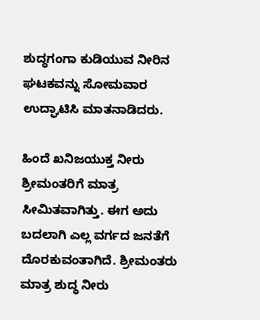ಶುದ್ಧಗಂಗಾ ಕುಡಿಯುವ ನೀರಿನ ಘಟಕವನ್ನು ಸೋಮವಾರ ಉದ್ಘಾಟಿಸಿ ಮಾತನಾಡಿದರು.

ಹಿಂದೆ ಖನಿಜಯುಕ್ತ ನೀರು ಶ್ರೀಮಂತರಿಗೆ ಮಾತ್ರ ಸೀಮಿತವಾಗಿತ್ತು. ಈಗ ಅದು ಬದಲಾಗಿ ಎಲ್ಲ ವರ್ಗದ ಜನತೆಗೆ ದೊರಕುವಂತಾಗಿದೆ. ಶ್ರೀಮಂತರು ಮಾತ್ರ ಶುದ್ಧ ನೀರು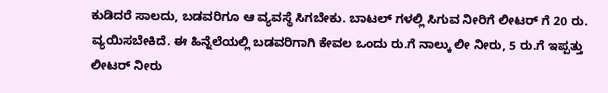ಕುಡಿದರೆ ಸಾಲದು, ಬಡವರಿಗೂ ಆ ವ್ಯವಸ್ಥೆ ಸಿಗಬೇಕು. ಬಾಟಲ್‌ ಗಳಲ್ಲಿ ಸಿಗುವ ನೀರಿಗೆ ಲೀಟರ್ ಗೆ 20 ರು. ವ್ಯಯಿಸಬೇಕಿದೆ. ಈ ಹಿನ್ನೆಲೆಯಲ್ಲಿ ಬಡವರಿಗಾಗಿ ಕೇವಲ ಒಂದು ರು.ಗೆ ನಾಲ್ಕು ಲೀ ನೀರು, 5 ರು.ಗೆ ಇಪ್ಪತ್ತು ಲೀಟರ್ ನೀರು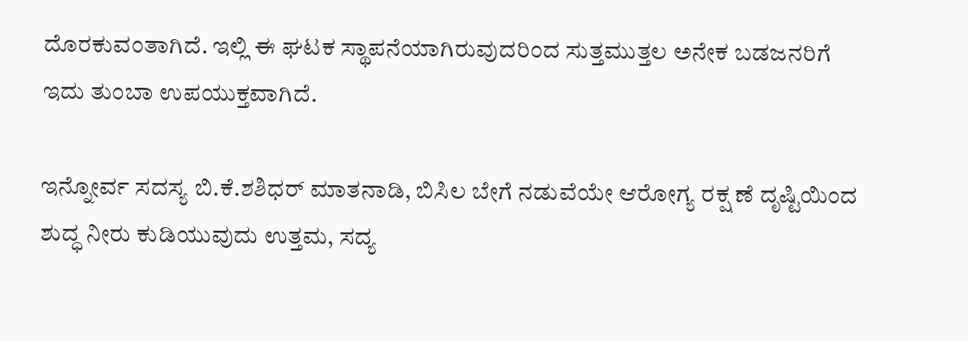ದೊರಕುವಂತಾಗಿದೆ. ಇಲ್ಲಿ ಈ ಘಟಕ ಸ್ಥಾಪನೆಯಾಗಿರುವುದರಿಂದ ಸುತ್ತಮುತ್ತಲ ಅನೇಕ ಬಡಜನರಿಗೆ ಇದು ತುಂಬಾ ಉಪಯುಕ್ತವಾಗಿದೆ.

ಇನ್ನೋರ್ವ ಸದಸ್ಯ ಬಿ.ಕೆ.ಶಶಿಧರ್ ಮಾತನಾಡಿ, ಬಿಸಿಲ ಬೇಗೆ ನಡುವೆಯೇ ಆರೋಗ್ಯ ರಕ್ಷ ಣೆ ದೃಷ್ಟಿಯಿಂದ ಶುದ್ಧ ನೀರು ಕುಡಿಯುವುದು ಉತ್ತಮ, ಸದ್ಯ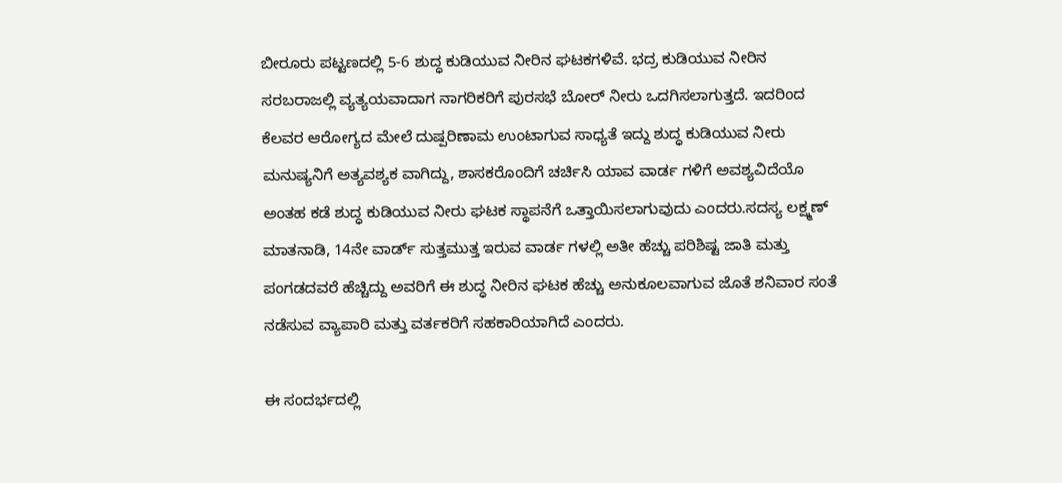ಬೀರೂರು ಪಟ್ಟಣದಲ್ಲಿ 5-6 ಶುದ್ಧ ಕುಡಿಯುವ ನೀರಿನ ಘಟಕಗಳಿವೆ. ಭದ್ರ ಕುಡಿಯುವ ನೀರಿನ ಸರಬರಾಜಲ್ಲಿ ವ್ಯತ್ಯಯವಾದಾಗ ನಾಗರಿಕರಿಗೆ ಪುರಸಭೆ ಬೋರ್ ನೀರು ಒದಗಿಸಲಾಗುತ್ತದೆ. ಇದರಿಂದ ಕೆಲವರ ಆರೋಗ್ಯದ ಮೇಲೆ ದುಷ್ಪರಿಣಾಮ ಉಂಟಾಗುವ ಸಾಧ್ಯತೆ ಇದ್ದು ಶುದ್ಧ ಕುಡಿಯುವ ನೀರು ಮನುಷ್ಯನಿಗೆ ಅತ್ಯವಶ್ಯಕ ವಾಗಿದ್ದು, ಶಾಸಕರೊಂದಿಗೆ ಚರ್ಚಿಸಿ ಯಾವ ವಾರ್ಡ ಗಳಿಗೆ ಅವಶ್ಯವಿದೆಯೊ ಅಂತಹ ಕಡೆ ಶುದ್ಧ ಕುಡಿಯುವ ನೀರು ಘಟಕ ಸ್ಥಾಪನೆಗೆ ಒತ್ತಾಯಿಸಲಾಗುವುದು ಎಂದರು.ಸದಸ್ಯ ಲಕ್ಷ್ಮಣ್ ಮಾತನಾಡಿ, 14ನೇ ವಾರ್ಡ್ ಸುತ್ತಮುತ್ತ ಇರುವ ವಾರ್ಡ ಗಳಲ್ಲಿ ಅತೀ ಹೆಚ್ಚು ಪರಿಶಿಷ್ಟ ಜಾತಿ ಮತ್ತು ಪಂಗಡದವರೆ ಹೆಚ್ಚಿದ್ದು ಅವರಿಗೆ ಈ ಶುದ್ಧ ನೀರಿನ ಘಟಕ ಹೆಚ್ಚು ಅನುಕೂಲವಾಗುವ ಜೊತೆ ಶನಿವಾರ ಸಂತೆ ನಡೆಸುವ ವ್ಯಾಪಾರಿ ಮತ್ತು ವರ್ತಕರಿಗೆ ಸಹಕಾರಿಯಾಗಿದೆ ಎಂದರು.

ಈ ಸಂದರ್ಭದಲ್ಲಿ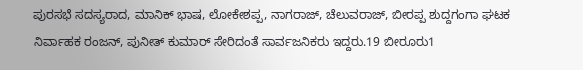ಪುರಸಭೆ ಸದಸ್ಯರಾದ, ಮಾನಿಕ್ ಭಾಷ, ಲೋಕೇಶಪ್ಪ, ನಾಗರಾಜ್, ಚೆಲುವರಾಜ್, ಬೀರಪ್ಪ ಶುದ್ದಗಂಗಾ ಘಟಕ ನಿರ್ವಾಹಕ ರಂಜನ್, ಪುನೀತ್ ಕುಮಾರ್ ಸೇರಿದಂತೆ ಸಾರ್ವಜನಿಕರು ಇದ್ದರು.19 ಬೀರೂರು1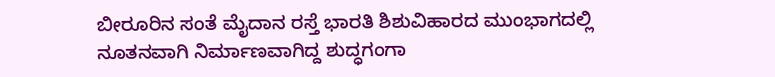ಬೀರೂರಿನ ಸಂತೆ ಮೈದಾನ ರಸ್ತೆ ಭಾರತಿ ಶಿಶುವಿಹಾರದ ಮುಂಭಾಗದಲ್ಲಿ ನೂತನವಾಗಿ ನಿರ್ಮಾಣವಾಗಿದ್ದ ಶುದ್ಧಗಂಗಾ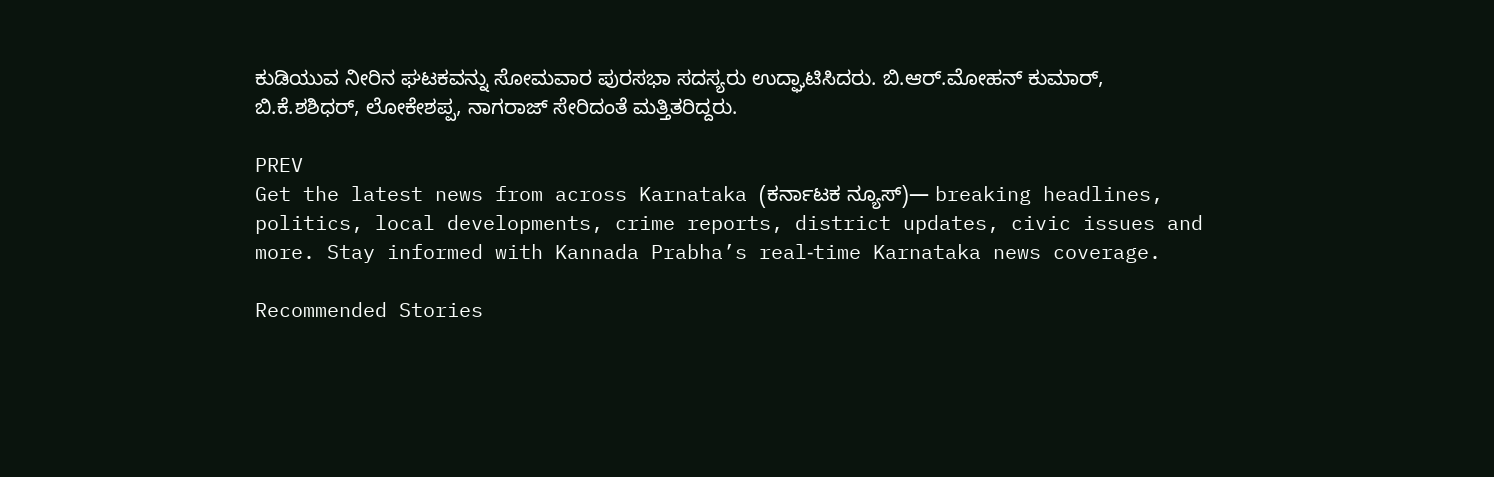ಕುಡಿಯುವ ನೀರಿನ ಘಟಕವನ್ನು ಸೋಮವಾರ ಪುರಸಭಾ ಸದಸ್ಯರು ಉದ್ಘಾಟಿಸಿದರು. ಬಿ.ಆರ್.ಮೋಹನ್ ಕುಮಾರ್, ಬಿ.ಕೆ.ಶಶಿಧರ್, ಲೋಕೇಶಪ್ಪ, ನಾಗರಾಜ್ ಸೇರಿದಂತೆ ಮತ್ತಿತರಿದ್ದರು.

PREV
Get the latest news from across Karnataka (ಕರ್ನಾಟಕ ನ್ಯೂಸ್)— breaking headlines, politics, local developments, crime reports, district updates, civic issues and more. Stay informed with Kannada Prabha’s real‑time Karnataka news coverage.

Recommended Stories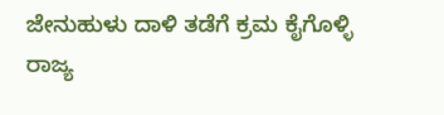ಜೇನುಹುಳು ದಾಳಿ ತಡೆಗೆ ಕ್ರಮ ಕೈಗೊಳ್ಳಿ
ರಾಜ್ಯ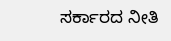ಸರ್ಕಾರದ ನೀತಿ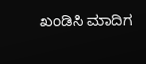ಖಂಡಿಸಿ ಮಾದಿಗ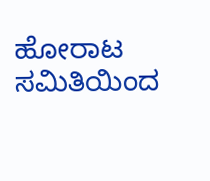ಹೋರಾಟ ಸಮಿತಿಯಿಂದ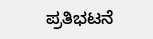ಪ್ರತಿಭಟನೆ